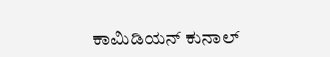ಕಾಮಿಡಿಯನ್ ಕುನಾಲ್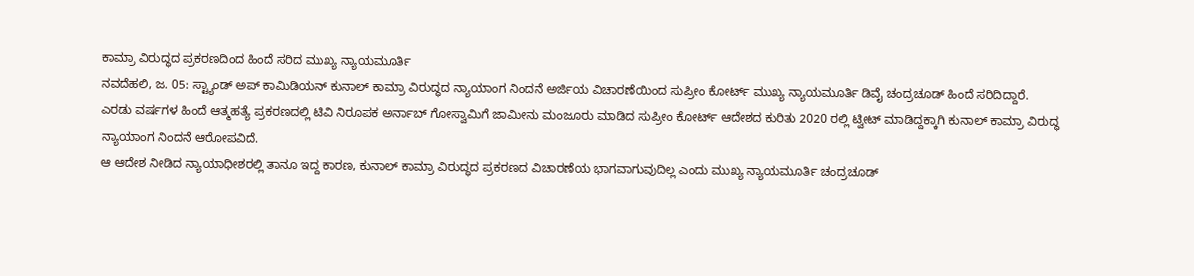ಕಾಮ್ರಾ ವಿರುದ್ಧದ ಪ್ರಕರಣದಿಂದ ಹಿಂದೆ ಸರಿದ ಮುಖ್ಯ ನ್ಯಾಯಮೂರ್ತಿ
ನವದೆಹಲಿ, ಜ. 05: ಸ್ಟ್ಯಾಂಡ್ ಅಪ್ ಕಾಮಿಡಿಯನ್ ಕುನಾಲ್ ಕಾಮ್ರಾ ವಿರುದ್ಧದ ನ್ಯಾಯಾಂಗ ನಿಂದನೆ ಅರ್ಜಿಯ ವಿಚಾರಣೆಯಿಂದ ಸುಪ್ರೀಂ ಕೋರ್ಟ್ ಮುಖ್ಯ ನ್ಯಾಯಮೂರ್ತಿ ಡಿವೈ ಚಂದ್ರಚೂಡ್ ಹಿಂದೆ ಸರಿದಿದ್ದಾರೆ.
ಎರಡು ವರ್ಷಗಳ ಹಿಂದೆ ಆತ್ಮಹತ್ಯೆ ಪ್ರಕರಣದಲ್ಲಿ ಟಿವಿ ನಿರೂಪಕ ಅರ್ನಾಬ್ ಗೋಸ್ವಾಮಿಗೆ ಜಾಮೀನು ಮಂಜೂರು ಮಾಡಿದ ಸುಪ್ರೀಂ ಕೋರ್ಟ್ ಆದೇಶದ ಕುರಿತು 2020 ರಲ್ಲಿ ಟ್ವೀಟ್ ಮಾಡಿದ್ದಕ್ಕಾಗಿ ಕುನಾಲ್ ಕಾಮ್ರಾ ವಿರುದ್ಧ ನ್ಯಾಯಾಂಗ ನಿಂದನೆ ಆರೋಪವಿದೆ.
ಆ ಆದೇಶ ನೀಡಿದ ನ್ಯಾಯಾಧೀಶರಲ್ಲಿ ತಾನೂ ಇದ್ದ ಕಾರಣ, ಕುನಾಲ್ ಕಾಮ್ರಾ ವಿರುದ್ಧದ ಪ್ರಕರಣದ ವಿಚಾರಣೆಯ ಭಾಗವಾಗುವುದಿಲ್ಲ ಎಂದು ಮುಖ್ಯ ನ್ಯಾಯಮೂರ್ತಿ ಚಂದ್ರಚೂಡ್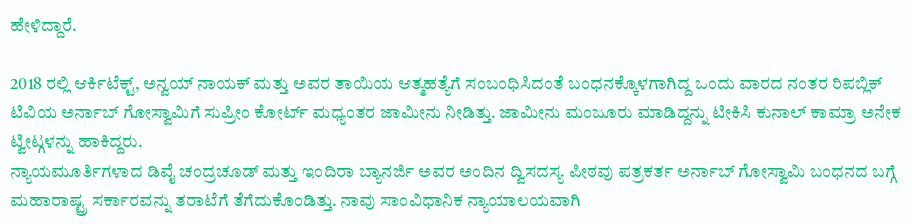ಹೇಳಿದ್ದಾರೆ.

2018 ರಲ್ಲಿ ಆರ್ಕಿಟೆಕ್ಟ್, ಅನ್ವಯ್ ನಾಯಕ್ ಮತ್ತು ಅವರ ತಾಯಿಯ ಆತ್ಮಹತ್ಯೆಗೆ ಸಂಬಂಧಿಸಿದಂತೆ ಬಂಧನಕ್ಕೊಳಗಾಗಿದ್ದ ಒಂದು ವಾರದ ನಂತರ ರಿಪಬ್ಲಿಕ್ ಟಿವಿಯ ಅರ್ನಾಬ್ ಗೋಸ್ವಾಮಿಗೆ ಸುಪ್ರೀಂ ಕೋರ್ಟ್ ಮಧ್ಯಂತರ ಜಾಮೀನು ನೀಡಿತ್ತು. ಜಾಮೀನು ಮಂಜೂರು ಮಾಡಿದ್ದನ್ನು ಟೀಕಿಸಿ ಕುನಾಲ್ ಕಾಮ್ರಾ ಅನೇಕ ಟ್ವೀಟ್ಗಳನ್ನು ಹಾಕಿದ್ದರು.
ನ್ಯಾಯಮೂರ್ತಿಗಳಾದ ಡಿವೈ ಚಂದ್ರಚೂಡ್ ಮತ್ತು ಇಂದಿರಾ ಬ್ಯಾನರ್ಜಿ ಅವರ ಅಂದಿನ ದ್ವಿಸದಸ್ಯ ಪೀಠವು ಪತ್ರಕರ್ತ ಅರ್ನಾಬ್ ಗೋಸ್ವಾಮಿ ಬಂಧನದ ಬಗ್ಗೆ ಮಹಾರಾಷ್ಟ್ರ ಸರ್ಕಾರವನ್ನು ತರಾಟೆಗೆ ತೆಗೆದುಕೊಂಡಿತ್ತು. ನಾವು ಸಾಂವಿಧಾನಿಕ ನ್ಯಾಯಾಲಯವಾಗಿ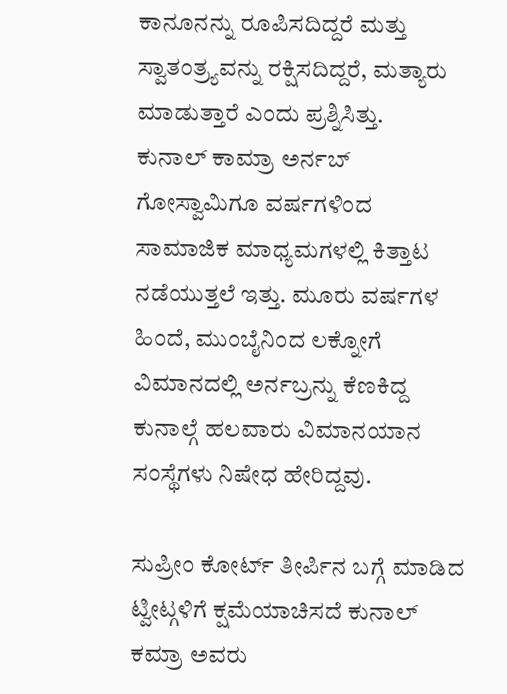ಕಾನೂನನ್ನು ರೂಪಿಸದಿದ್ದರೆ ಮತ್ತು ಸ್ವಾತಂತ್ರ್ಯವನ್ನು ರಕ್ಷಿಸದಿದ್ದರೆ, ಮತ್ಯಾರು ಮಾಡುತ್ತಾರೆ ಎಂದು ಪ್ರಶ್ನಿಸಿತ್ತು.
ಕುನಾಲ್ ಕಾಮ್ರಾ ಅರ್ನಬ್ ಗೋಸ್ವಾಮಿಗೂ ವರ್ಷಗಳಿಂದ ಸಾಮಾಜಿಕ ಮಾಧ್ಯಮಗಳಲ್ಲಿ ಕಿತ್ತಾಟ ನಡೆಯುತ್ತಲೆ ಇತ್ತು. ಮೂರು ವರ್ಷಗಳ ಹಿಂದೆ, ಮುಂಬೈನಿಂದ ಲಕ್ನೋಗೆ ವಿಮಾನದಲ್ಲಿ ಅರ್ನಬ್ರನ್ನು ಕೆಣಕಿದ್ದ ಕುನಾಲ್ಗೆ ಹಲವಾರು ವಿಮಾನಯಾನ ಸಂಸ್ಥೆಗಳು ನಿಷೇಧ ಹೇರಿದ್ದವು.

ಸುಪ್ರೀಂ ಕೋರ್ಟ್ ತೀರ್ಪಿನ ಬಗ್ಗೆ ಮಾಡಿದ ಟ್ವೀಟ್ಗಳಿಗೆ ಕ್ಷಮೆಯಾಚಿಸದೆ ಕುನಾಲ್ ಕಮ್ರಾ ಅವರು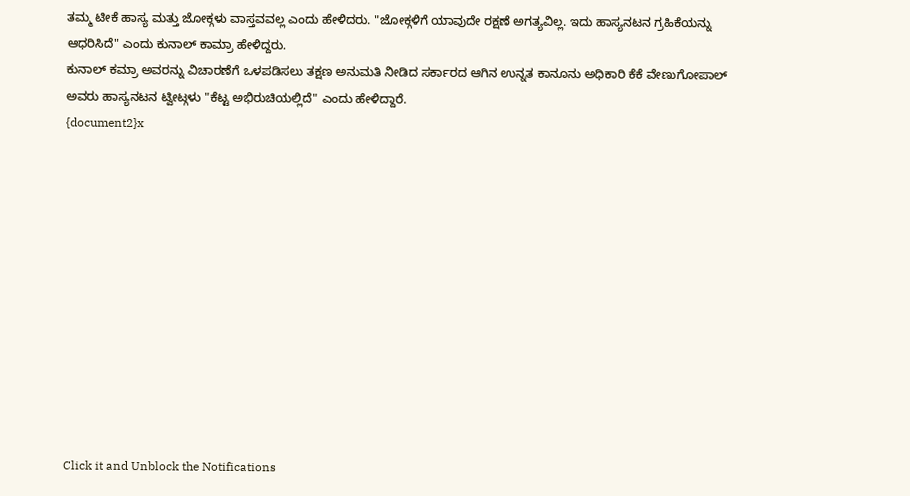ತಮ್ಮ ಟೀಕೆ ಹಾಸ್ಯ ಮತ್ತು ಜೋಕ್ಗಳು ವಾಸ್ತವವಲ್ಲ ಎಂದು ಹೇಳಿದರು. "ಜೋಕ್ಗಳಿಗೆ ಯಾವುದೇ ರಕ್ಷಣೆ ಅಗತ್ಯವಿಲ್ಲ. ಇದು ಹಾಸ್ಯನಟನ ಗ್ರಹಿಕೆಯನ್ನು ಆಧರಿಸಿದೆ" ಎಂದು ಕುನಾಲ್ ಕಾಮ್ರಾ ಹೇಳಿದ್ದರು.
ಕುನಾಲ್ ಕಮ್ರಾ ಅವರನ್ನು ವಿಚಾರಣೆಗೆ ಒಳಪಡಿಸಲು ತಕ್ಷಣ ಅನುಮತಿ ನೀಡಿದ ಸರ್ಕಾರದ ಆಗಿನ ಉನ್ನತ ಕಾನೂನು ಅಧಿಕಾರಿ ಕೆಕೆ ವೇಣುಗೋಪಾಲ್ ಅವರು ಹಾಸ್ಯನಟನ ಟ್ವೀಟ್ಗಳು "ಕೆಟ್ಟ ಅಭಿರುಚಿಯಲ್ಲಿದೆ" ಎಂದು ಹೇಳಿದ್ದಾರೆ.
{document2}x












Click it and Unblock the Notifications